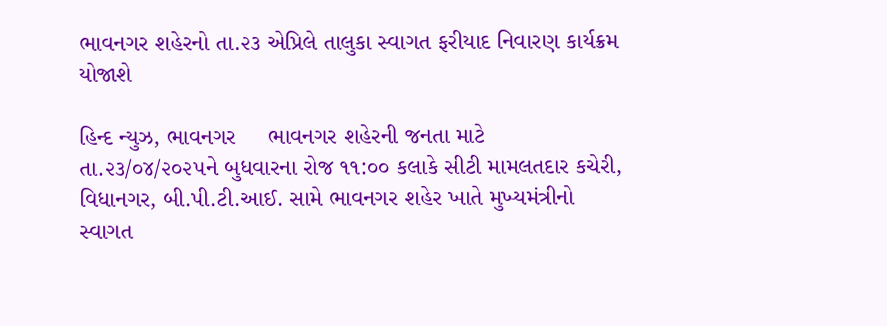ભાવનગર શહેરનો તા.૨૩ એપ્રિલે તાલુકા સ્વાગત ફરીયાદ નિવારણ કાર્યક્રમ યોજાશે

હિન્દ ન્યુઝ, ભાવનગર     ભાવનગર શહેરની જનતા માટે‌ તા.૨૩/૦૪/૨૦૨૫ને બુધવારના રોજ ૧૧:૦૦ કલાકે સીટી મામલતદાર કચેરી, વિધાનગર, બી.પી.ટી.આઈ. સામે ભાવનગર શહેર ખાતે મુખ્યમંત્રીનો સ્વાગત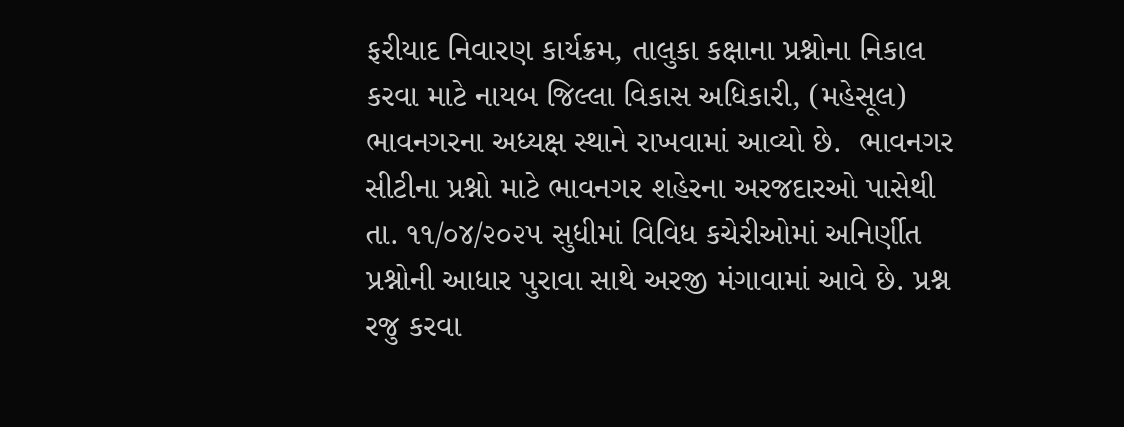ફરીયાદ નિવારણ કાર્યક્રમ, તાલુકા કક્ષાના પ્રશ્નોના નિકાલ કરવા માટે નાયબ જિલ્લા વિકાસ અધિકારી, (મહેસૂલ) ભાવનગરના અધ્યક્ષ સ્થાને રાખવામાં આવ્યો છે.  ભાવનગર સીટીના પ્રશ્નો માટે ભાવનગર શહેરના અરજદારઓ પાસેથી તા. ૧૧/૦૪/૨૦૨૫ સુધીમાં વિવિધ કચેરીઓમાં અનિર્ણીત પ્રશ્નોની આધાર પુરાવા સાથે અરજી મંગાવામાં આવે છે. પ્રશ્ન રજુ કરવા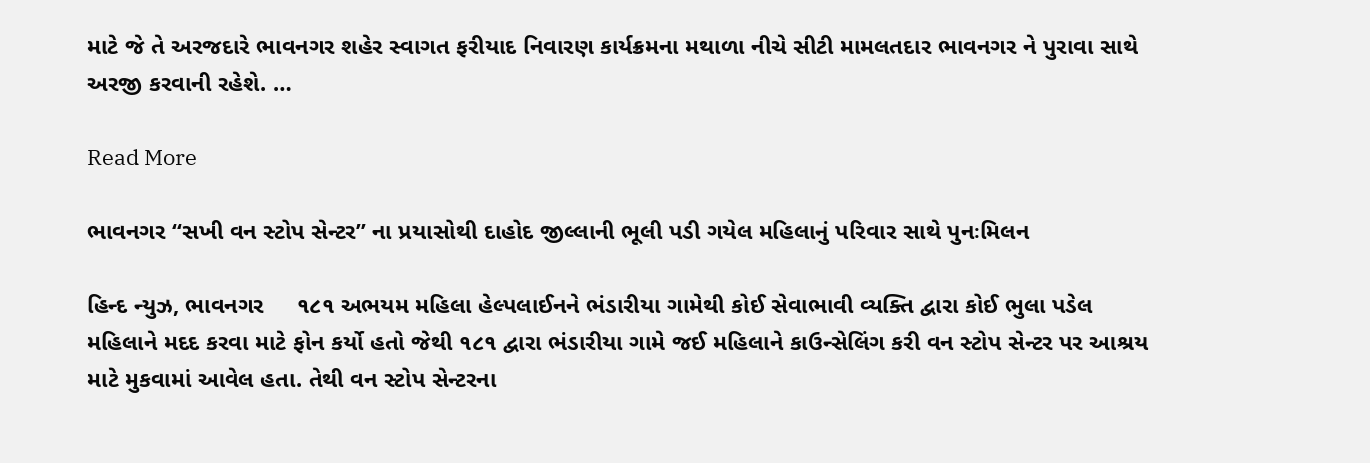માટે જે તે અરજદારે ભાવનગર શહેર સ્વાગત ફરીયાદ નિવારણ કાર્યક્રમના મથાળા નીચે સીટી મામલતદાર ભાવનગર ને પુરાવા સાથે અરજી કરવાની રહેશે. …

Read More

ભાવનગર “સખી વન સ્ટોપ સેન્ટર” ના પ્રયાસોથી દાહોદ જીલ્લાની ભૂલી પડી ગયેલ મહિલાનું પરિવાર સાથે પુનઃમિલન

હિન્દ ન્યુઝ, ભાવનગર     ૧૮૧ અભયમ મહિલા હેલ્પલાઈનને ભંડારીયા ગામેથી કોઈ સેવાભાવી વ્યક્તિ દ્વારા કોઈ ભુલા પડેલ મહિલાને મદદ કરવા માટે ફોન કર્યો હતો જેથી ૧૮૧ દ્વારા ભંડારીયા ગામે જઈ મહિલાને કાઉન્સેલિંગ કરી વન સ્ટોપ સેન્ટર પર આશ્રય માટે મુકવામાં આવેલ હતા. તેથી વન સ્ટોપ સેન્ટરના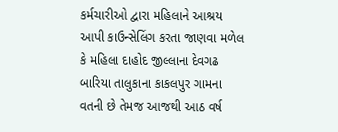કર્મચારીઓ દ્વારા મહિલાને આશ્રય આપી કાઉન્સેલિંગ કરતા જાણવા મળેલ કે મહિલા દાહોદ જીલ્લાના દેવગઢ બારિયા તાલુકાના કાકલપુર ગામના વતની છે તેમજ આજથી આઠ વર્ષ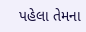પહેલા તેમના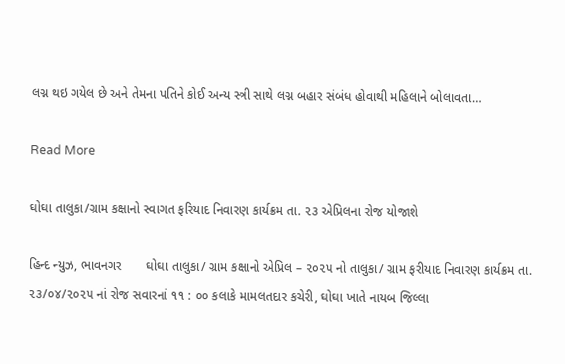લગ્ન થઇ ગયેલ છે અને તેમના પતિને કોઈ અન્ય સ્ત્રી સાથે લગ્ન બહાર સંબંધ હોવાથી મહિલાને બોલાવતા…

Read More

ઘોઘા તાલુકા/ગ્રામ કક્ષાનો સ્વાગત ફરિયાદ નિવારણ કાર્યક્રમ તા. ૨૩ એપ્રિલના રોજ યોજાશે

હિન્દ ન્યુઝ, ભાવનગર       ઘોઘા તાલુકા/ ગ્રામ કક્ષાનો એપ્રિલ – ૨૦૨૫ નો તાલુકા/ ગ્રામ ફરીયાદ નિવારણ કાર્યક્રમ તા. ૨૩/૦૪/૨૦૨૫ નાં રોજ સવારનાં ૧૧ : ૦૦ કલાકે મામલતદાર કચેરી, ઘોઘા ખાતે નાયબ જિલ્લા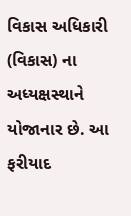વિકાસ અધિકારી (વિકાસ) ના અધ્યક્ષસ્થાને યોજાનાર છે. આ ફરીયાદ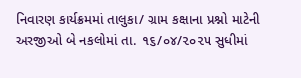નિવારણ કાર્યક્રમમાં તાલુકા/ ગ્રામ કક્ષાના પ્રશ્નો માટેની અરજીઓ બે નકલોમાં તા. ૧૬/૦૪/૨૦૨૫ સુધીમાં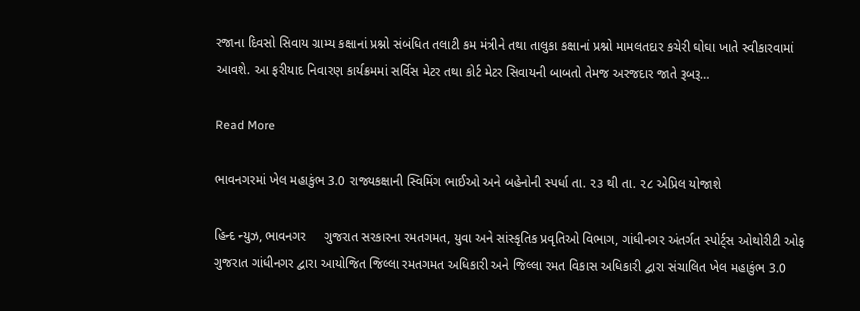રજાના દિવસો સિવાય ગ્રામ્ય કક્ષાનાં પ્રશ્નો સંબંધિત તલાટી કમ મંત્રીને તથા તાલુકા કક્ષાનાં પ્રશ્નો મામલતદાર કચેરી ઘોઘા ખાતે સ્વીકારવામાં આવશે. આ ફરીયાદ નિવારણ કાર્યક્રમમાં સર્વિસ મેટર તથા કોર્ટ મેટર સિવાયની બાબતો તેમજ અરજદાર જાતે રૂબરૂ…

Read More

ભાવનગરમાં ખેલ મહાકુંભ 3.0 રાજ્યકક્ષાની સ્વિમિંગ ભાઈઓ અને બહેનોની સ્પર્ધા તા. ૨૩ થી તા. ૨૮ એપ્રિલ યોજાશે

હિન્દ ન્યુઝ, ભાવનગર     ગુજરાત સરકારના રમતગમત, યુવા અને સાંસ્કૃતિક પ્રવૃતિઓ વિભાગ, ગાંધીનગર અંતર્ગત સ્પોર્ટ્સ ઓથોરીટી ઓફ ગુજરાત ગાંધીનગર દ્વારા આયોજિત જિલ્લા રમતગમત અધિકારી અને જિલ્લા રમત વિકાસ અધિકારી દ્વારા સંચાલિત ખેલ મહાકુંભ 3.0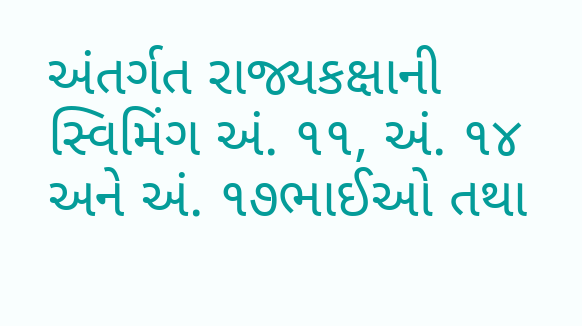અંતર્ગત રાજ્યકક્ષાની સ્વિમિંગ અં. ૧૧, અં. ૧૪ અને અં. ૧૭ભાઈઓ તથા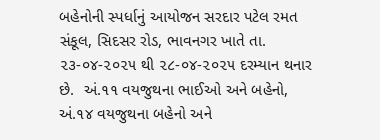બહેનોની સ્પર્ધાનું આયોજન સરદાર પટેલ રમત સંકૂલ, સિદસર રોડ, ભાવનગર ખાતે તા. ૨૩-૦૪-૨૦૨૫ થી ૨૮-૦૪-૨૦૨૫ દરમ્યાન થનાર છે.  અં.૧૧ વયજુથના ભાઈઓ અને બહેનો, અં.૧૪ વયજુથના બહેનો અને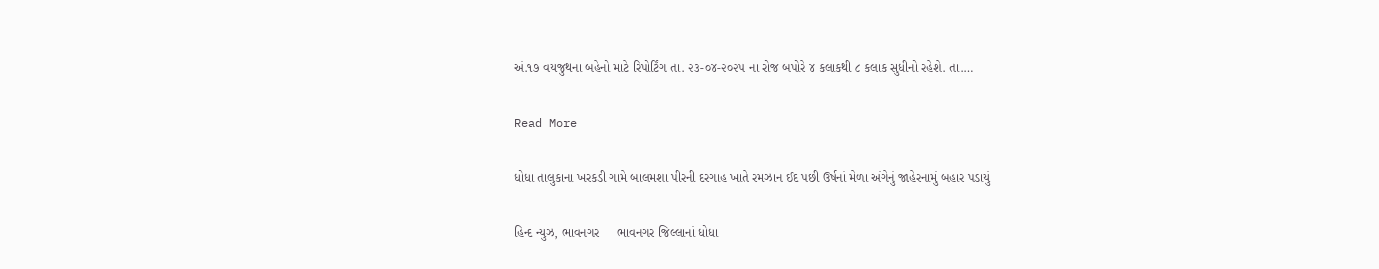અં.૧૭ વયજુથના બહેનો માટે રિપોર્ટિંગ તા. ૨૩-૦૪-૨૦૨૫ ના રોજ બપોરે ૪ કલાકથી ૮ કલાક સુધીનો રહેશે. તા.…

Read More

ધોધા તાલુકાના ખરકડી ગામે બાલમશા પીરની દરગાહ ખાતે રમઝાન ઈદ પછી ઉર્ષનાં મેળા અંગેનું જાહેરનામું બહાર પડાયું

હિન્દ ન્યુઝ, ભાવનગર     ભાવનગર જિલ્લાનાં ધોધા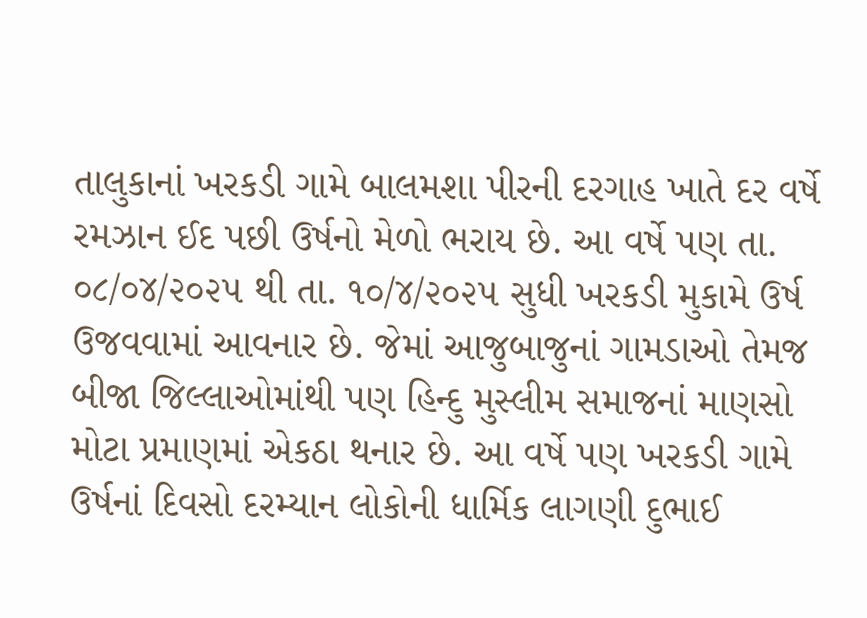તાલુકાનાં ખરકડી ગામે બાલમશા પીરની દરગાહ ખાતે દર વર્ષે રમઝાન ઈદ પછી ઉર્ષનો મેળો ભરાય છે. આ વર્ષે પણ તા. ૦૮/૦૪/૨૦૨૫ થી તા. ૧૦/૪/૨૦૨૫ સુધી ખરકડી મુકામે ઉર્ષ ઉજવવામાં આવનાર છે. જેમાં આજુબાજુનાં ગામડાઓ તેમજ બીજા જિલ્લાઓમાંથી પણ હિન્દુ મુસ્લીમ સમાજનાં માણસો મોટા પ્રમાણમાં એકઠા થનાર છે. આ વર્ષે પણ ખરકડી ગામે ઉર્ષનાં દિવસો દરમ્યાન લોકોની ધાર્મિક લાગણી દુભાઈ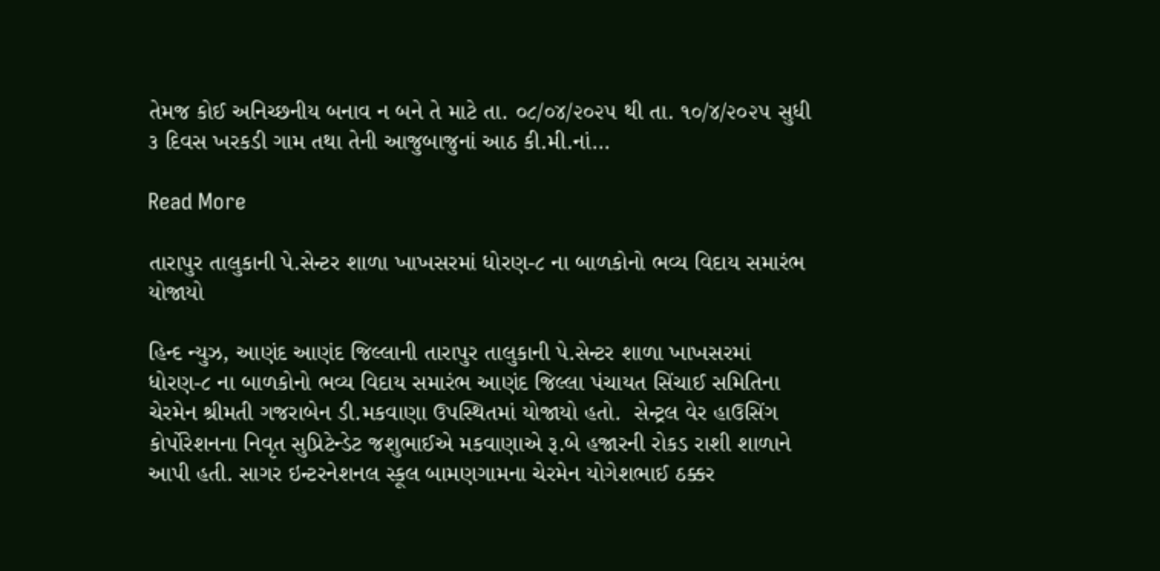તેમજ કોઈ અનિચ્છનીય બનાવ ન બને તે માટે તા. ૦૮/૦૪/૨૦૨૫ થી તા. ૧૦/૪/૨૦૨૫ સુધી ૩ દિવસ ખરકડી ગામ તથા તેની આજુબાજુનાં આઠ કી.મી.નાં…

Read More

તારાપુર તાલુકાની પે.સેન્ટર શાળા ખાખસરમાં ધોરણ-૮ ના બાળકોનો ભવ્ય વિદાય સમારંભ યોજાયો

હિન્દ ન્યુઝ, આણંદ આણંદ જિલ્લાની તારાપુર તાલુકાની પે.સેન્ટર શાળા ખાખસરમાં ધોરણ-૮ ના બાળકોનો ભવ્ય વિદાય સમારંભ આણંદ જિલ્લા પંચાયત સિંચાઈ સમિતિના ચેરમેન શ્રીમતી ગજરાબેન ડી.મકવાણા ઉપસ્થિતમાં યોજાયો હતો.  સેન્ટ્રલ વેર હાઉસિંગ કોર્પોરેશનના નિવૃત સુપ્રિટેન્ડેટ જશુભાઈએ મકવાણાએ રૂ.બે હજારની રોકડ રાશી શાળાને આપી હતી. સાગર ઇન્ટરનેશનલ સ્કૂલ બામણગામના ચેરમેન યોગેશભાઈ ઠક્કર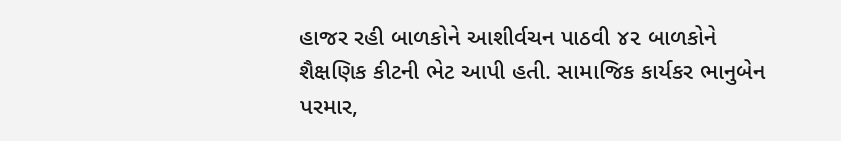હાજર રહી બાળકોને આશીર્વચન પાઠવી ૪૨ બાળકોને શૈક્ષણિક કીટની ભેટ આપી હતી. સામાજિક કાર્યકર ભાનુબેન પરમાર,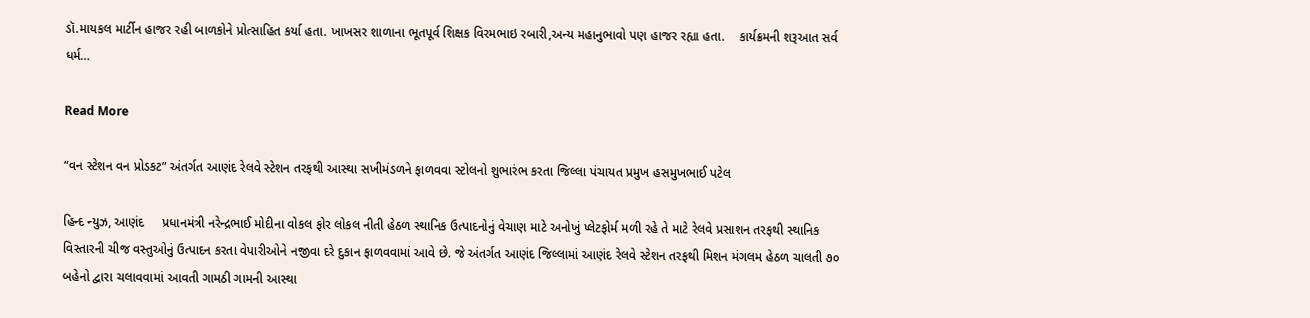ડૉ.માયકલ માર્ટીન હાજર રહી બાળકોને પ્રોત્સાહિત કર્યા હતા. ખાખસર શાળાના ભૂતપૂર્વ શિક્ષક વિરમભાઇ રબારી,અન્ય મહાનુભાવો પણ હાજર રહ્યા હતા.    કાર્યક્રમની શરૂઆત સર્વ ધર્મ…

Read More

“વન સ્ટેશન વન પ્રોડકટ” અંતર્ગત આણંદ રેલવે સ્ટેશન તરફથી આસ્થા સખીમંડળને ફાળવવા સ્ટોલનો શુભારંભ કરતા જિલ્લા પંચાયત પ્રમુખ હસમુખભાઈ પટેલ

હિન્દ ન્યુઝ, આણંદ     પ્રધાનમંત્રી નરેન્દ્રભાઈ મોદીના વોકલ ફોર લોકલ નીતી હેઠળ સ્થાનિક ઉત્પાદનોનું વેચાણ માટે અનોખું પ્લેટફોર્મ મળી રહે તે માટે રેલવે પ્રસાશન તરફથી સ્થાનિક વિસ્તારની ચીજ વસ્તુઓનું ઉત્પાદન કરતા વેપારીઓને નજીવા દરે દુકાન ફાળવવામાં આવે છે. જે અંતર્ગત આણંદ જિલ્લામાં આણંદ રેલવે સ્ટેશન તરફથી મિશન મંગલમ હેઠળ ચાલતી ૭૦ બહેનો દ્વારા ચલાવવામાં આવતી ગામઠી ગામની આસ્થા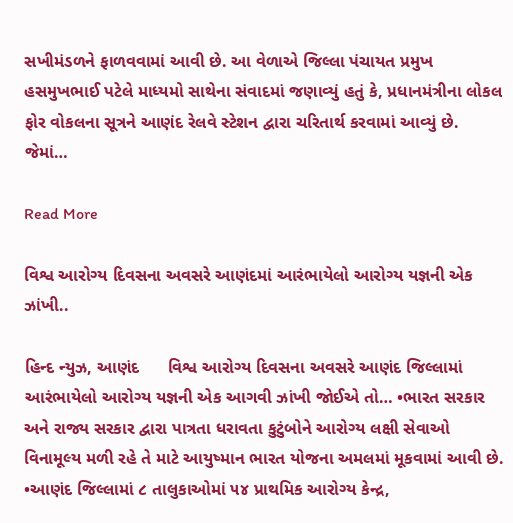સખીમંડળને ફાળવવામાં આવી છે. આ વેળાએ જિલ્લા પંચાયત પ્રમુખ હસમુખભાઈ પટેલે માધ્યમો સાથેના સંવાદમાં જણાવ્યું હતું કે, પ્રધાનમંત્રીના લોકલ ફોર વોકલના સૂત્રને આણંદ રેલવે સ્ટેશન દ્વારા ચરિતાર્થ કરવામાં આવ્યું છે. જેમાં…

Read More

વિશ્વ આરોગ્ય દિવસના અવસરે આણંદમાં આરંભાયેલો આરોગ્ય યજ્ઞની એક ઝાંખી..

હિન્દ ન્યુઝ, આણંદ      વિશ્વ આરોગ્ય દિવસના અવસરે આણંદ જિલ્લામાં આરંભાયેલો આરોગ્ય યજ્ઞની એક આગવી ઝાંખી જોઈએ તો… •ભારત સરકાર અને રાજ્ય સરકાર દ્વારા પાત્રતા ધરાવતા કુટુંબોને આરોગ્ય લક્ષી સેવાઓ વિનામૂલ્ય મળી રહે તે માટે આયુષ્માન ભારત યોજના અમલમાં મૂકવામાં આવી છે.  •આણંદ જિલ્લામાં ૮ તાલુકાઓમાં ૫૪ પ્રાથમિક આરોગ્ય કેન્દ્ર,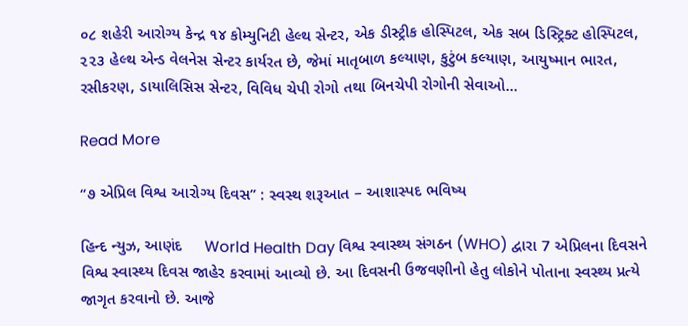૦૮ શહેરી આરોગ્ય કેન્દ્ર ૧૪ કોમ્યુનિટી હેલ્થ સેન્ટર, એક ડીસ્ટ્રીક હોસ્પિટલ, એક સબ ડિસ્ટ્રિક્ટ હોસ્પિટલ, ૨૨૩ હેલ્થ એન્ડ વેલનેસ સેન્ટર કાર્યરત છે, જેમાં માતૃબાળ કલ્યાણ, કુટુંબ કલ્યાણ, આયુષ્માન ભારત, રસીકરણ, ડાયાલિસિસ સેન્ટર, વિવિધ ચેપી રોગો તથા બિનચેપી રોગોની સેવાઓ…

Read More

“૭ એપ્રિલ વિશ્વ આરોગ્ય દિવસ” : સ્વસ્થ શરૂઆત – આશાસ્પદ ભવિષ્ય

હિન્દ ન્યુઝ, આણંદ     World Health Day વિશ્વ સ્વાસ્થ્ય સંગઠન (WHO) દ્વારા 7 એપ્રિલના દિવસને વિશ્વ સ્વાસ્થ્ય દિવસ જાહેર કરવામાં આવ્યો છે. આ દિવસની ઉજવણીનો હેતુ લોકોને પોતાના સ્વસ્થ્ય પ્રત્યે જાગૃત કરવાનો છે. આજે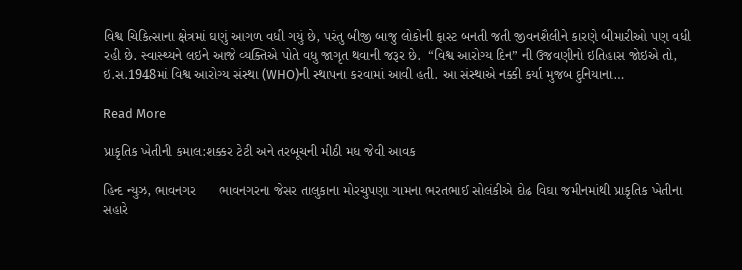વિશ્વ ચિકિત્સાના ક્ષેત્રમાં ઘણું આગળ વધી ગયું છે, પરંતુ બીજી બાજુ લોકોની ફાસ્ટ બનતી જતી જીવનશૈલીને કારણે બીમારીઓ પણ વધી રહી છે. સ્વાસ્થ્યને લઇને આજે વ્યક્તિએ પોતે વધુ જાગૃત થવાની જરૂર છે.  “વિશ્વ આરોગ્ય દિન” ની ઉજવણીનો ઇતિહાસ જોઇએ તો, ઇ.સ.1948માં વિશ્વ આરોગ્ય સંસ્થા (WHO)ની સ્થાપના કરવામાં આવી હતી. આ સંસ્થાએ નક્કી કર્યા મુજબ દુનિયાના…

Read More

પ્રાકૃતિક ખેતીની કમાલ:શક્કર ટેટી અને તરબૂચની મીઠી મધ જેવી આવક

હિન્દ ન્યુઝ, ભાવનગર      ભાવનગરના જેસર તાલુકાના મોરચુપણા ગામના ભરતભાઈ સોલંકીએ દોઢ વિઘા જમીનમાંથી પ્રાકૃતિક ખેતીના સહારે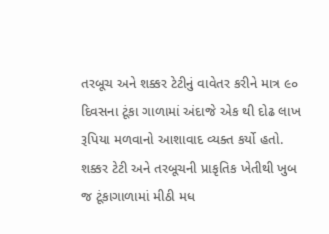તરબૂચ અને શક્કર ટેટીનું વાવેતર કરીને માત્ર ૯૦ દિવસના ટૂંકા ગાળામાં અંદાજે એક થી દોઢ લાખ રૂપિયા મળવાનો આશાવાદ વ્યક્ત કર્યો હતો. શક્કર ટેટી અને તરબૂચની પ્રાકૃતિક ખેતીથી ખુબ જ ટૂંકાગાળામાં મીઠી મધ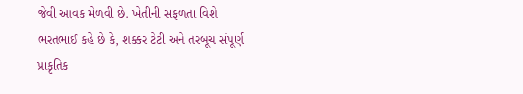જેવી આવક મેળવી છે. ખેતીની સફળતા વિશે ભરતભાઈ કહે છે કે, શક્કર ટેટી અને તરબૂચ સંપૂર્ણ પ્રાકૃતિક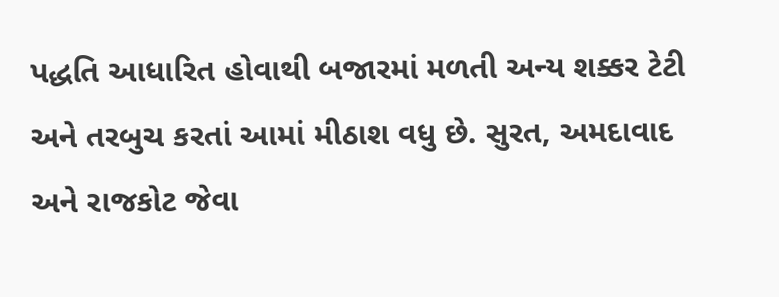પદ્ધતિ આધારિત હોવાથી બજારમાં મળતી અન્ય શક્કર ટેટી અને તરબુચ કરતાં આમાં મીઠાશ વધુ છે. સુરત, અમદાવાદ અને રાજકોટ જેવા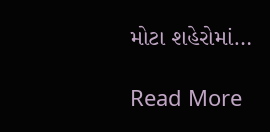મોટા શહેરોમાં…

Read More